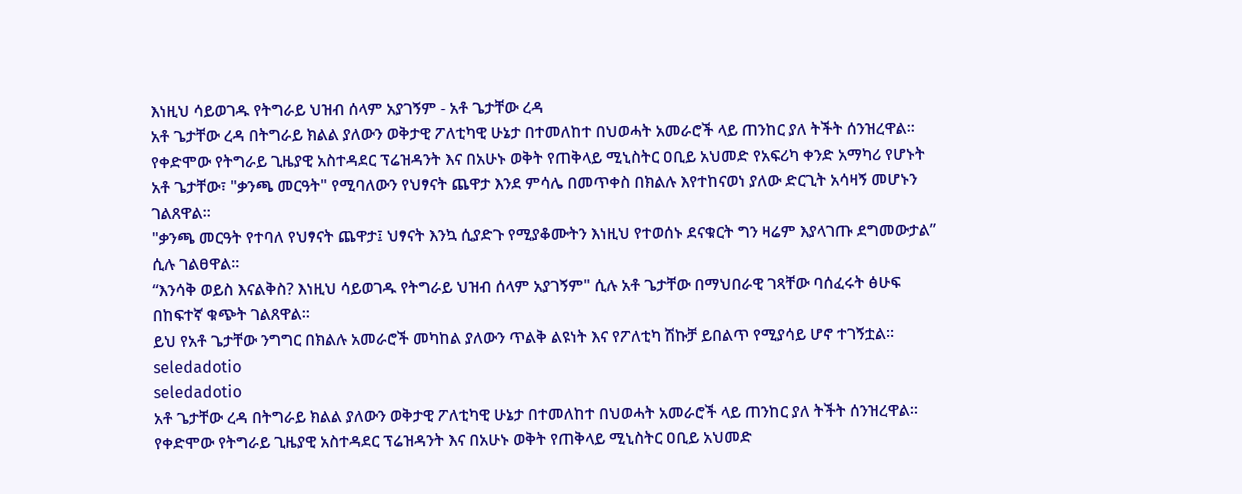እነዚህ ሳይወገዱ የትግራይ ህዝብ ሰላም አያገኝም - አቶ ጌታቸው ረዳ
አቶ ጌታቸው ረዳ በትግራይ ክልል ያለውን ወቅታዊ ፖለቲካዊ ሁኔታ በተመለከተ በህወሓት አመራሮች ላይ ጠንከር ያለ ትችት ሰንዝረዋል።
የቀድሞው የትግራይ ጊዜያዊ አስተዳደር ፕሬዝዳንት እና በአሁኑ ወቅት የጠቅላይ ሚኒስትር ዐቢይ አህመድ የአፍሪካ ቀንድ አማካሪ የሆኑት አቶ ጌታቸው፣ "ቃንጫ መርዓት" የሚባለውን የህፃናት ጨዋታ እንደ ምሳሌ በመጥቀስ በክልሉ እየተከናወነ ያለው ድርጊት አሳዛኝ መሆኑን ገልጸዋል።
"ቃንጫ መርዓት የተባለ የህፃናት ጨዋታ፤ ህፃናት እንኳ ሲያድጉ የሚያቆሙትን እነዚህ የተወሰኑ ደናቁርት ግን ዛሬም እያላገጡ ደግመውታል” ሲሉ ገልፀዋል።
“እንሳቅ ወይስ እናልቅስ? እነዚህ ሳይወገዱ የትግራይ ህዝብ ሰላም አያገኝም" ሲሉ አቶ ጌታቸው በማህበራዊ ገጻቸው ባሰፈሩት ፅሁፍ በከፍተኛ ቁጭት ገልጸዋል።
ይህ የአቶ ጌታቸው ንግግር በክልሉ አመራሮች መካከል ያለውን ጥልቅ ልዩነት እና የፖለቲካ ሽኩቻ ይበልጥ የሚያሳይ ሆኖ ተገኝቷል።
seledadotio
seledadotio
አቶ ጌታቸው ረዳ በትግራይ ክልል ያለውን ወቅታዊ ፖለቲካዊ ሁኔታ በተመለከተ በህወሓት አመራሮች ላይ ጠንከር ያለ ትችት ሰንዝረዋል።
የቀድሞው የትግራይ ጊዜያዊ አስተዳደር ፕሬዝዳንት እና በአሁኑ ወቅት የጠቅላይ ሚኒስትር ዐቢይ አህመድ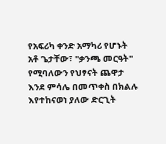የአፍሪካ ቀንድ አማካሪ የሆኑት አቶ ጌታቸው፣ "ቃንጫ መርዓት" የሚባለውን የህፃናት ጨዋታ እንደ ምሳሌ በመጥቀስ በክልሉ እየተከናወነ ያለው ድርጊት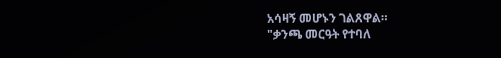አሳዛኝ መሆኑን ገልጸዋል።
"ቃንጫ መርዓት የተባለ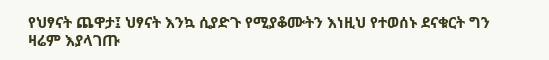የህፃናት ጨዋታ፤ ህፃናት እንኳ ሲያድጉ የሚያቆሙትን እነዚህ የተወሰኑ ደናቁርት ግን ዛሬም እያላገጡ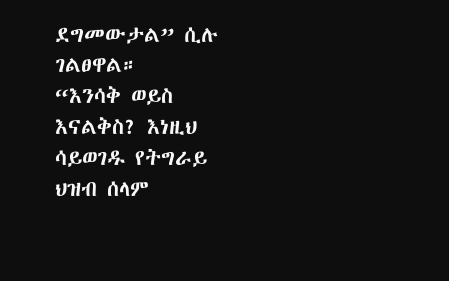ደግመውታል” ሲሉ ገልፀዋል።
“እንሳቅ ወይስ እናልቅስ? እነዚህ ሳይወገዱ የትግራይ ህዝብ ሰላም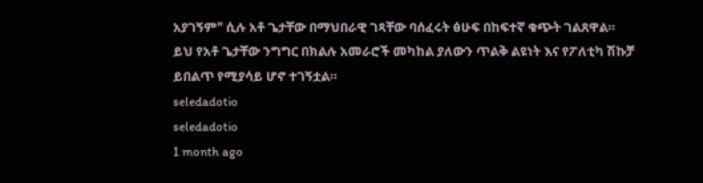አያገኝም" ሲሉ አቶ ጌታቸው በማህበራዊ ገጻቸው ባሰፈሩት ፅሁፍ በከፍተኛ ቁጭት ገልጸዋል።
ይህ የአቶ ጌታቸው ንግግር በክልሉ አመራሮች መካከል ያለውን ጥልቅ ልዩነት እና የፖለቲካ ሽኩቻ ይበልጥ የሚያሳይ ሆኖ ተገኝቷል።
seledadotio
seledadotio
1 month ago